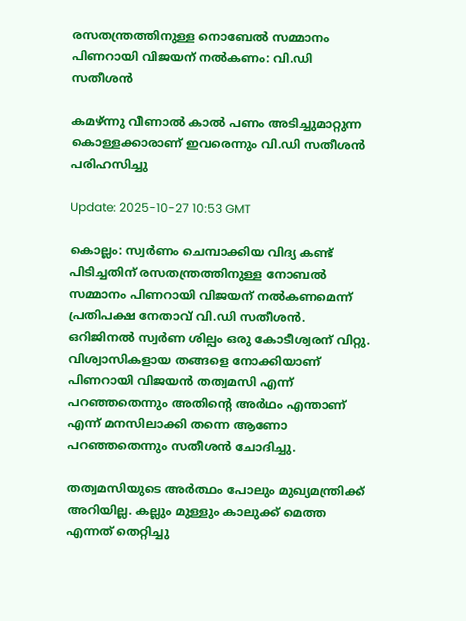രസതന്ത്രത്തിനുള്ള നൊബേൽ സമ്മാനം പിണറായി വിജയന് നൽകണം: വി.ഡി സതീശൻ

കമഴ്ന്നു വീണാൽ കാൽ പണം അടിച്ചുമാറ്റുന്ന കൊള്ളക്കാരാണ് ഇവരെന്നും വി.ഡി സതീശൻ പരിഹസിച്ചു

Update: 2025-10-27 10:53 GMT

കൊല്ലം: സ്വർണം ചെമ്പാക്കിയ വിദ്യ കണ്ട് പിടിച്ചതിന് രസതന്ത്രത്തിനുള്ള നോബൽ സമ്മാനം പിണറായി വിജയന് നൽകണമെന്ന് പ്രതിപക്ഷ നേതാവ് വി.ഡി സതീശൻ. ഒറിജിനൽ സ്വർണ ശില്പം ഒരു കോടീശ്വരന് വിറ്റു. വിശ്വാസികളായ തങ്ങളെ നോക്കിയാണ് പിണറായി വിജയൻ തത്വമസി എന്ന് പറഞ്ഞതെന്നും അതിന്റെ അർഥം എന്താണ് എന്ന് മനസിലാക്കി തന്നെ ആണോ പറഞ്ഞതെന്നും സതീശൻ ചോദിച്ചു.

തത്വമസിയുടെ അർത്ഥം പോലും മുഖ്യമന്ത്രിക്ക് അറിയില്ല. കല്ലും മുള്ളും കാലുക്ക് മെത്ത എന്നത് തെറ്റിച്ചു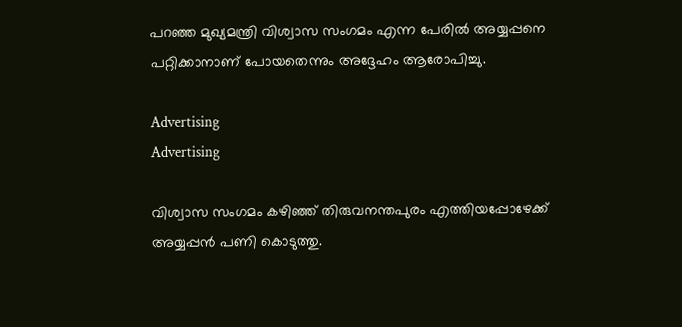പറഞ്ഞ മുഖ്യമന്ത്രി വിശ്വാസ സംഗമം എന്ന പേരിൽ അയ്യപ്പനെ പറ്റിക്കാനാണ് പോയതെന്നും അദ്ദേഹം ആരോപിച്ചു.

Advertising
Advertising

വിശ്വാസ സംഗമം കഴിഞ്ഞ് തിരുവനന്തപുരം എത്തിയപ്പോഴേക്ക് അയ്യപ്പൻ പണി കൊടുത്തു.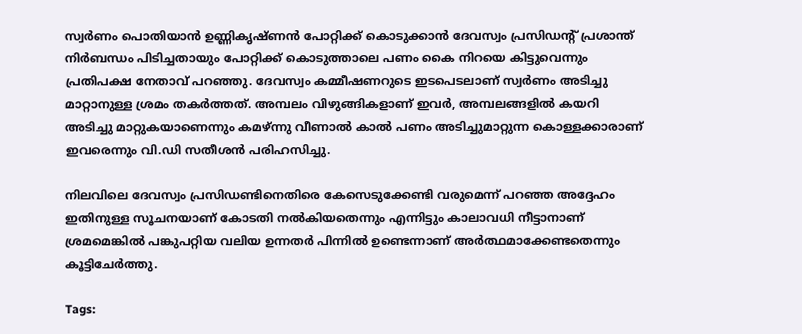സ്വർണം പൊതിയാൻ ഉണ്ണികൃഷ്ണൻ പോറ്റിക്ക് കൊടുക്കാൻ ദേവസ്വം പ്രസിഡൻ്റ് പ്രശാന്ത് നിർബന്ധം പിടിച്ചതായും പോറ്റിക്ക് കൊടുത്താലെ പണം കൈ നിറയെ കിട്ടുവെന്നും പ്രതിപക്ഷ നേതാവ് പറഞ്ഞു. ദേവസ്വം കമ്മീഷണറുടെ ഇടപെടലാണ് സ്വർണം അടിച്ചു മാറ്റാനുള്ള ശ്രമം തകർത്തത്. അമ്പലം വിഴുങ്ങികളാണ് ഇവർ, അമ്പലങ്ങളിൽ കയറി അടിച്ചു മാറ്റുകയാണെന്നും കമഴ്ന്നു വീണാൽ കാൽ പണം അടിച്ചുമാറ്റുന്ന കൊള്ളക്കാരാണ് ഇവരെന്നും വി.ഡി സതീശൻ പരിഹസിച്ചു.

നിലവിലെ ദേവസ്വം പ്രസിഡണ്ടിനെതിരെ കേസെടുക്കേണ്ടി വരുമെന്ന് പറഞ്ഞ അദ്ദേഹം ഇതിനുള്ള സൂചനയാണ് കോടതി നൽകിയതെന്നും എന്നിട്ടും കാലാവധി നീട്ടാനാണ് ശ്രമമെങ്കിൽ പങ്കുപറ്റിയ വലിയ ഉന്നതർ പിന്നിൽ ഉണ്ടെന്നാണ് അർത്ഥമാക്കേണ്ടതെന്നും കൂട്ടിചേർത്തു.

Tags: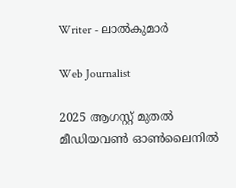Writer - ലാൽകുമാർ

Web Journalist

2025 ആഗസ്റ്റ് മുതൽ മീഡിയവൺ ഓൺലൈനിൽ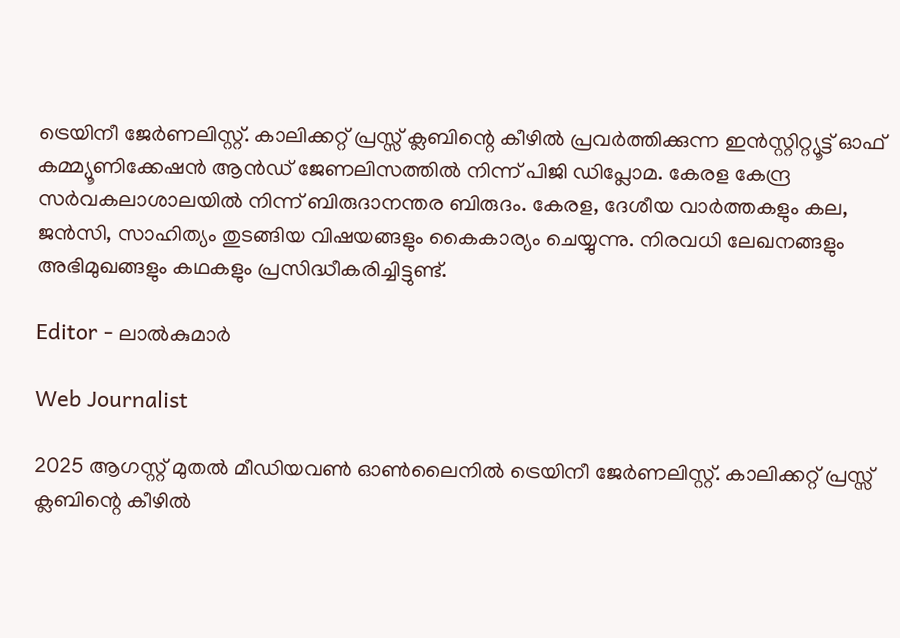ട്രെയിനീ ജേർണലിസ്റ്റ്. കാലിക്കറ്റ് പ്രസ്സ് ക്ലബിന്റെ കീഴില്‍ പ്രവര്‍ത്തിക്കുന്ന ഇന്‍സ്റ്റിറ്റ്യൂട്ട് ഓഫ് കമ്മ്യൂണിക്കേഷന്‍ ആന്‍ഡ് ജേണലിസത്തിൽ നിന്ന് പിജി ഡിപ്ലോമ. കേരള കേന്ദ്ര സർവകലാശാലയിൽ നിന്ന് ബിരുദാനന്തര ബിരുദം. കേരള, ദേശീയ വാർത്തകളും കല, ജൻസി, സാഹിത്യം തുടങ്ങിയ വിഷയങ്ങളും കൈകാര്യം ചെയ്യുന്നു. നിരവധി ലേഖനങ്ങളും അഭിമുഖങ്ങളും കഥകളും പ്രസിദ്ധീകരിച്ചിട്ടുണ്ട്.

Editor - ലാൽകുമാർ

Web Journalist

2025 ആഗസ്റ്റ് മുതൽ മീഡിയവൺ ഓൺലൈനിൽ ട്രെയിനീ ജേർണലിസ്റ്റ്. കാലിക്കറ്റ് പ്രസ്സ് ക്ലബിന്റെ കീഴില്‍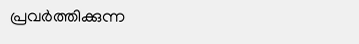പ്രവര്‍ത്തിക്കുന്ന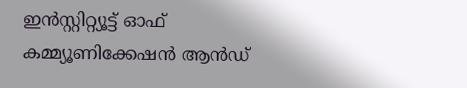ഇന്‍സ്റ്റിറ്റ്യൂട്ട് ഓഫ് കമ്മ്യൂണിക്കേഷന്‍ ആന്‍ഡ്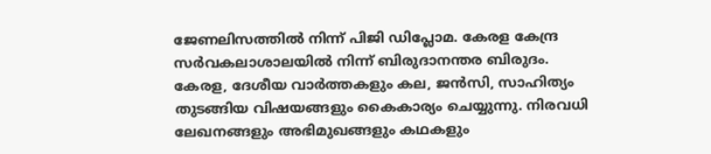ജേണലിസത്തിൽ നിന്ന് പിജി ഡിപ്ലോമ. കേരള കേന്ദ്ര സർവകലാശാലയിൽ നിന്ന് ബിരുദാനന്തര ബിരുദം. കേരള, ദേശീയ വാർത്തകളും കല, ജൻസി, സാഹിത്യം തുടങ്ങിയ വിഷയങ്ങളും കൈകാര്യം ചെയ്യുന്നു. നിരവധി ലേഖനങ്ങളും അഭിമുഖങ്ങളും കഥകളും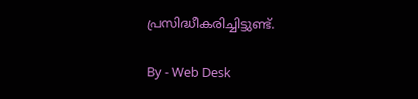പ്രസിദ്ധീകരിച്ചിട്ടുണ്ട്.

By - Web Desk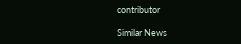contributor

Similar News